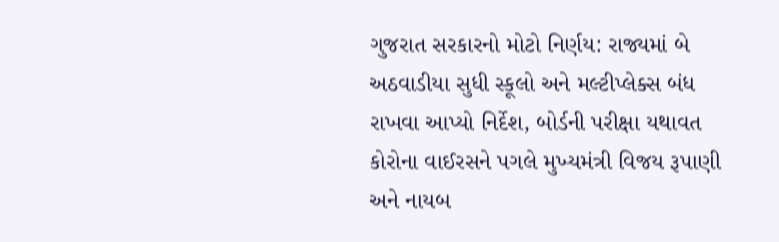ગુજરાત સરકારનો મોટો નિર્ણય: રાજ્યમાં બે અઠવાડીયા સુધી સ્કૂલો અને મલ્ટીપ્લેક્સ બંધ રાખવા આપ્યો નિર્દેશ, બોર્ડની પરીક્ષા યથાવત
કોરોના વાઈરસને પગલે મુખ્યમંત્રી વિજય રૂપાણી અને નાયબ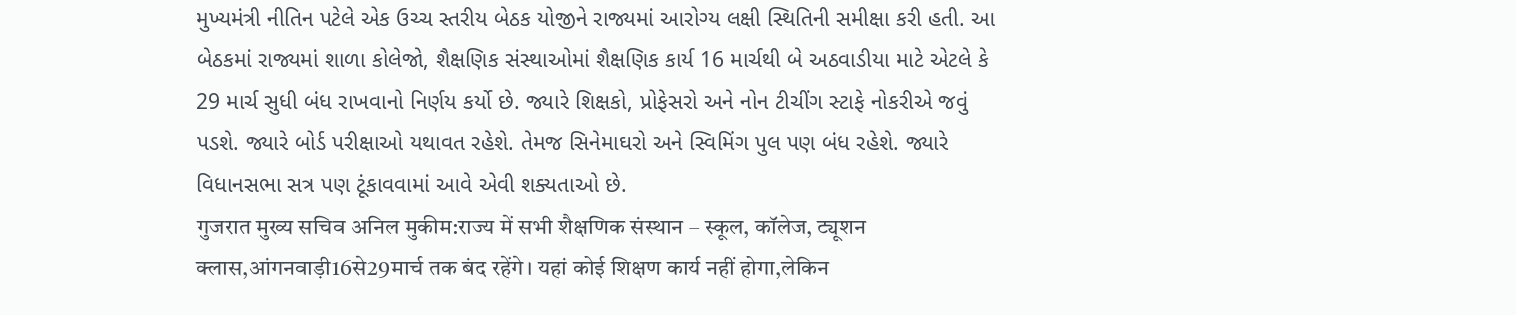મુખ્યમંત્રી નીતિન પટેલે એક ઉચ્ચ સ્તરીય બેઠક યોજીને રાજ્યમાં આરોગ્ય લક્ષી સ્થિતિની સમીક્ષા કરી હતી. આ બેઠકમાં રાજ્યમાં શાળા કોલેજો, શૈક્ષણિક સંસ્થાઓમાં શૈક્ષણિક કાર્ય 16 માર્ચથી બે અઠવાડીયા માટે એટલે કે 29 માર્ચ સુધી બંધ રાખવાનો નિર્ણય કર્યો છે. જ્યારે શિક્ષકો, પ્રોફેસરો અને નોન ટીચીંગ સ્ટાફે નોકરીએ જવું પડશે. જ્યારે બોર્ડ પરીક્ષાઓ યથાવત રહેશે. તેમજ સિનેમાઘરો અને સ્વિમિંગ પુલ પણ બંધ રહેશે. જ્યારે વિધાનસભા સત્ર પણ ટૂંકાવવામાં આવે એવી શક્યતાઓ છે.
गुजरात मुख्य सचिव अनिल मुकीम:राज्य में सभी शैक्षणिक संस्थान – स्कूल, कॉलेज, ट्यूशन क्लास,आंगनवाड़ी16से29मार्च तक बंद रहेंगे। यहां कोई शिक्षण कार्य नहीं होगा,लेकिन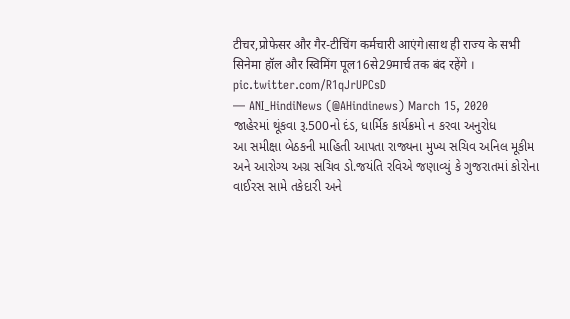टीचर,प्रोफेसर और गैर-टीचिंग कर्मचारी आएंगे।साथ ही राज्य के सभी सिनेमा हॉल और स्विमिंग पूल16से29मार्च तक बंद रहेंगे । pic.twitter.com/R1qJrUPCsD
— ANI_HindiNews (@AHindinews) March 15, 2020
જાહેરમાં થૂંકવા રૂ.500નો દંડ, ધાર્મિક કાર્યક્રમો ન કરવા અનુરોધ
આ સમીક્ષા બેઠકની માહિતી આપતા રાજ્યના મુખ્ય સચિવ અનિલ મૂકીમ અને આરોગ્ય અગ્ર સચિવ ડો.જયંતિ રવિએ જણાવ્યું કે ગુજરાતમાં કોરોના વાઈરસ સામે તકેદારી અને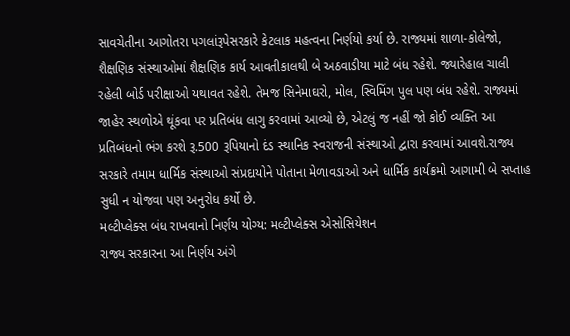સાવચેતીના આગોતરા પગલાંરૂપેસરકારે કેટલાક મહત્વના નિર્ણયો કર્યા છે. રાજ્યમાં શાળા-કોલેજો, શૈક્ષણિક સંસ્થાઓમાં શૈક્ષણિક કાર્ય આવતીકાલથી બે અઠવાડીયા માટે બંધ રહેશે. જ્યારેહાલ ચાલી રહેલી બોર્ડ પરીક્ષાઓ યથાવત રહેશે. તેમજ સિનેમાઘરો, મોલ, સ્વિમિંગ પુલ પણ બંધ રહેશે. રાજ્યમાં જાહેર સ્થળોએ થૂંકવા પર પ્રતિબંધ લાગુ કરવામાં આવ્યો છે, એટલું જ નહીં જો કોઈ વ્યક્તિ આ પ્રતિબંધનો ભંગ કરશે રૂ.500 રૂપિયાનો દંડ સ્થાનિક સ્વરાજની સંસ્થાઓ દ્વારા કરવામાં આવશે.રાજ્ય સરકારે તમામ ધાર્મિક સંસ્થાઓ સંપ્રદાયોને પોતાના મેળાવડાઓ અને ધાર્મિક કાર્યક્રમો આગામી બે સપ્તાહ સુધી ન યોજવા પણ અનુરોધ કર્યો છે.
મલ્ટીપ્લેક્સ બંધ રાખવાનો નિર્ણય યોગ્ય: મલ્ટીપ્લેક્સ એસોસિયેશન
રાજ્ય સરકારના આ નિર્ણય અંગે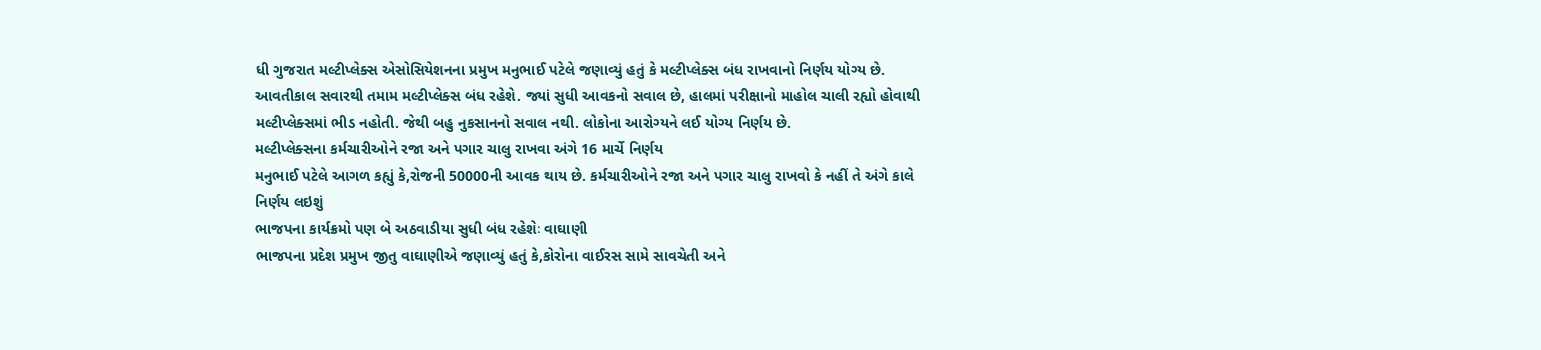ધી ગુજરાત મલ્ટીપ્લેક્સ એસોસિયેશનના પ્રમુખ મનુભાઈ પટેલે જણાવ્યું હતું કે મલ્ટીપ્લેક્સ બંધ રાખવાનો નિર્ણય યોગ્ય છે. આવતીકાલ સવારથી તમામ મલ્ટીપ્લેક્સ બંધ રહેશે. જ્યાં સુધી આવકનો સવાલ છે, હાલમાં પરીક્ષાનો માહોલ ચાલી રહ્યો હોવાથી મલ્ટીપ્લેક્સમાં ભીડ નહોતી. જેથી બહુ નુકસાનનો સવાલ નથી. લોકોના આરોગ્યને લઈ યોગ્ય નિર્ણય છે.
મલ્ટીપ્લેક્સના કર્મચારીઓને રજા અને પગાર ચાલુ રાખવા અંગે 16 માર્ચે નિર્ણય
મનુભાઈ પટેલે આગળ કહ્યું કે,રોજની 50000ની આવક થાય છે. કર્મચારીઓને રજા અને પગાર ચાલુ રાખવો કે નહીં તે અંગે કાલે નિર્ણય લઇશું
ભાજપના કાર્યક્રમો પણ બે અઠવાડીયા સુધી બંધ રહેશેઃ વાઘાણી
ભાજપના પ્રદેશ પ્રમુખ જીતુ વાઘાણીએ જણાવ્યું હતું કે,કોરોના વાઈરસ સામે સાવચેતી અને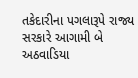તકેદારીના પગલારૂપે રાજ્ય સરકારે આગામી બે અઠવાડિયા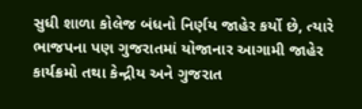સુધી શાળા કોલેજ બંધનો નિર્ણય જાહેર કર્યો છે, ત્યારે ભાજપના પણ ગુજરાતમાં યોજાનાર આગામી જાહેર કાર્યક્રમો તથા કેન્દ્રીય અને ગુજરાત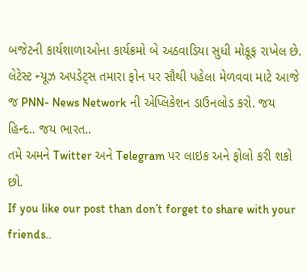બજેટની કાર્યશાળાઓના કાર્યક્રમો બે અઠવાડિયા સુધી મોકૂફ રાખેલ છે.
લેટેસ્ટ ન્યૂઝ અપડેટ્સ તમારા ફોન પર સૌથી પહેલા મેળવવા માટે આજે જ PNN- News Network ની એપ્લિકેશન ડાઉનલોડ કરો. જય હિન્દ.. જય ભારત..
તમે અમને Twitter અને Telegram પર લાઇક અને ફોલો કરી શકો છો.
If you like our post than don’t forget to share with your friends..